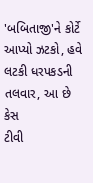'બબિતાજી'ને કોર્ટે આપ્યો ઝટકો, હવે લટકી ધરપકડની તલવાર, આ છે કેસ
ટીવી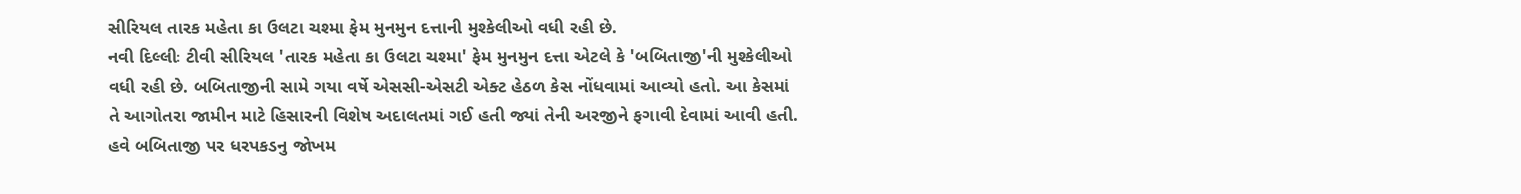સીરિયલ તારક મહેતા કા ઉલટા ચશ્મા ફેમ મુનમુન દત્તાની મુશ્કેલીઓ વધી રહી છે.
નવી દિલ્લીઃ ટીવી સીરિયલ 'તારક મહેતા કા ઉલટા ચશ્મા' ફેમ મુનમુન દત્તા એટલે કે 'બબિતાજી'ની મુશ્કેલીઓ વધી રહી છે. બબિતાજીની સામે ગયા વર્ષે એસસી-એસટી એક્ટ હેઠળ કેસ નોંધવામાં આવ્યો હતો. આ કેસમાં તે આગોતરા જામીન માટે હિસારની વિશેષ અદાલતમાં ગઈ હતી જ્યાં તેની અરજીને ફગાવી દેવામાં આવી હતી. હવે બબિતાજી પર ધરપકડનુ જોખમ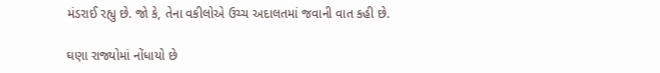મંડરાઈ રહ્યુ છે. જો કે, તેના વકીલોએ ઉચ્ચ અદાલતમાં જવાની વાત કહી છે.

ઘણા રાજ્યોમાં નોંધાયો છે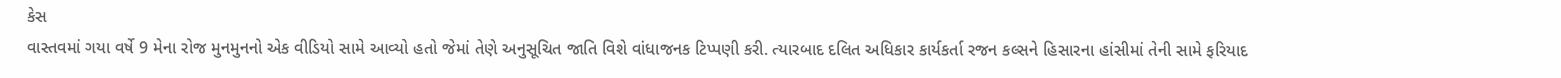કેસ
વાસ્તવમાં ગયા વર્ષે 9 મેના રોજ મુનમુનનો એક વીડિયો સામે આવ્યો હતો જેમાં તેણે અનુસૂચિત જાતિ વિશે વાંધાજનક ટિપ્પણી કરી. ત્યારબાદ દલિત અધિકાર કાર્યકર્તા રજન કલ્સને હિસારના હાંસીમાં તેની સામે ફરિયાદ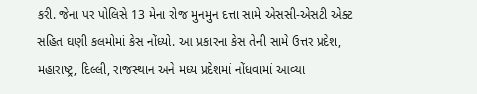કરી. જેના પર પોલિસે 13 મેના રોજ મુનમુન દત્તા સામે એસસી-એસટી એક્ટ સહિત ઘણી કલમોમાં કેસ નોંધ્યો. આ પ્રકારના કેસ તેની સામે ઉત્તર પ્રદેશ, મહારાષ્ટ્ર, દિલ્લી, રાજસ્થાન અને મધ્ય પ્રદેશમાં નોંધવામાં આવ્યા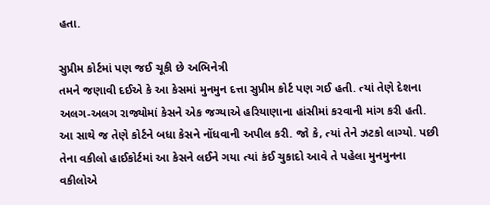હતા.

સુપ્રીમ કોર્ટમાં પણ જઈ ચૂકી છે અભિનેત્રી
તમને જણાવી દઈએ કે આ કેસમાં મુનમુન દત્તા સુપ્રીમ કોર્ટ પણ ગઈ હતી. ત્યાં તેણે દેશના અલગ-અલગ રાજ્યોમાં કેસને એક જગ્યાએ હરિયાણાના હાંસીમાં કરવાની માંગ કરી હતી. આ સાથે જ તેણે કોર્ટને બધા કેસને નોંધવાની અપીલ કરી. જો કે, ત્યાં તેને ઝટકો લાગ્યો. પછી તેના વકીલો હાઈકોર્ટમાં આ કેસને લઈને ગયા ત્યાં કંઈ ચુકાદો આવે તે પહેલા મુનમુનના વકીલોએ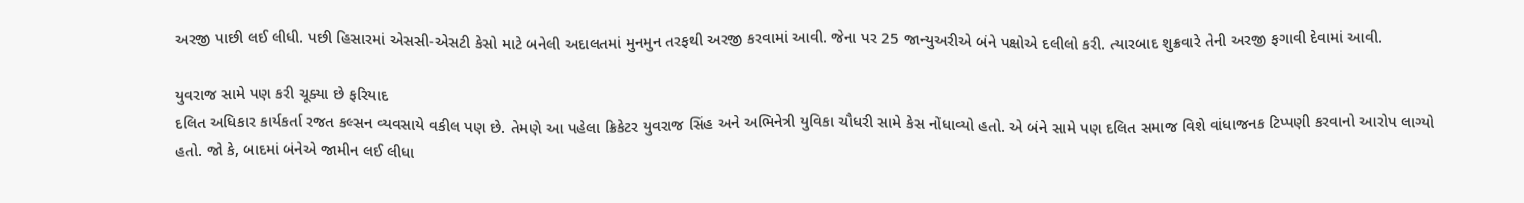અરજી પાછી લઈ લીધી. પછી હિસારમાં એસસી-એસટી કેસો માટે બનેલી અદાલતમાં મુનમુન તરફથી અરજી કરવામાં આવી. જેના પર 25 જાન્યુઅરીએ બંને પક્ષોએ દલીલો કરી. ત્યારબાદ શુક્રવારે તેની અરજી ફગાવી દેવામાં આવી.

યુવરાજ સામે પણ કરી ચૂક્યા છે ફરિયાદ
દલિત અધિકાર કાર્યકર્તા રજત કલ્સન વ્યવસાયે વકીલ પણ છે. તેમણે આ પહેલા ક્રિકેટર યુવરાજ સિંહ અને અભિનેત્રી યુવિકા ચૌધરી સામે કેસ નોંધાવ્યો હતો. એ બંને સામે પણ દલિત સમાજ વિશે વાંધાજનક ટિપ્પણી કરવાનો આરોપ લાગ્યો હતો. જો કે, બાદમાં બંનેએ જામીન લઈ લીધા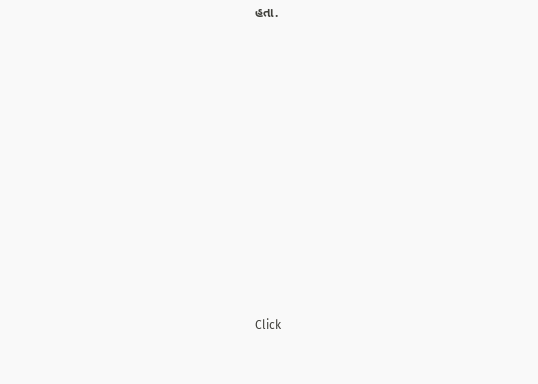હતા.












Click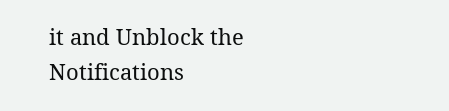it and Unblock the Notifications